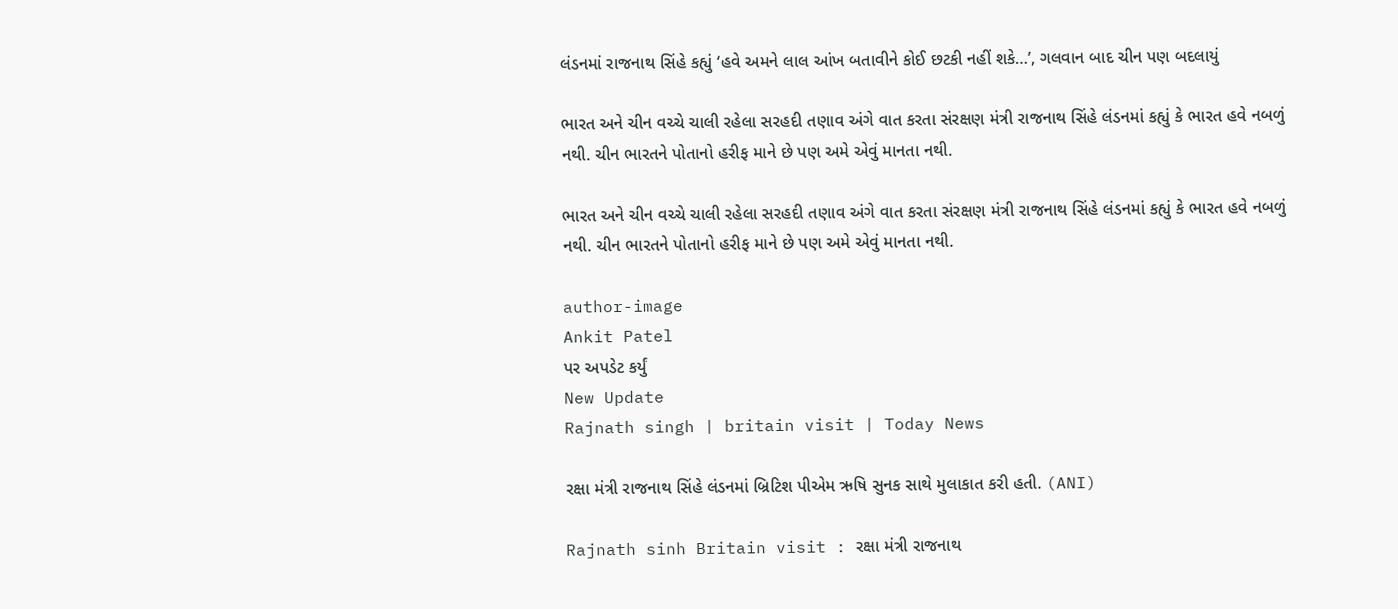લંડનમાં રાજનાથ સિંહે કહ્યું ‘હવે અમને લાલ આંખ બતાવીને કોઈ છટકી નહીં શકે…’, ગલવાન બાદ ચીન પણ બદલાયું

ભારત અને ચીન વચ્ચે ચાલી રહેલા સરહદી તણાવ અંગે વાત કરતા સંરક્ષણ મંત્રી રાજનાથ સિંહે લંડનમાં કહ્યું કે ભારત હવે નબળું નથી. ચીન ભારતને પોતાનો હરીફ માને છે પણ અમે એવું માનતા નથી.

ભારત અને ચીન વચ્ચે ચાલી રહેલા સરહદી તણાવ અંગે વાત કરતા સંરક્ષણ મંત્રી રાજનાથ સિંહે લંડનમાં કહ્યું કે ભારત હવે નબળું નથી. ચીન ભારતને પોતાનો હરીફ માને છે પણ અમે એવું માનતા નથી.

author-image
Ankit Patel
પર અપડેટ કર્યું
New Update
Rajnath singh | britain visit | Today News

રક્ષા મંત્રી રાજનાથ સિંહે લંડનમાં બ્રિટિશ પીએમ ઋષિ સુનક સાથે મુલાકાત કરી હતી. (ANI)

Rajnath sinh Britain visit : રક્ષા મંત્રી રાજનાથ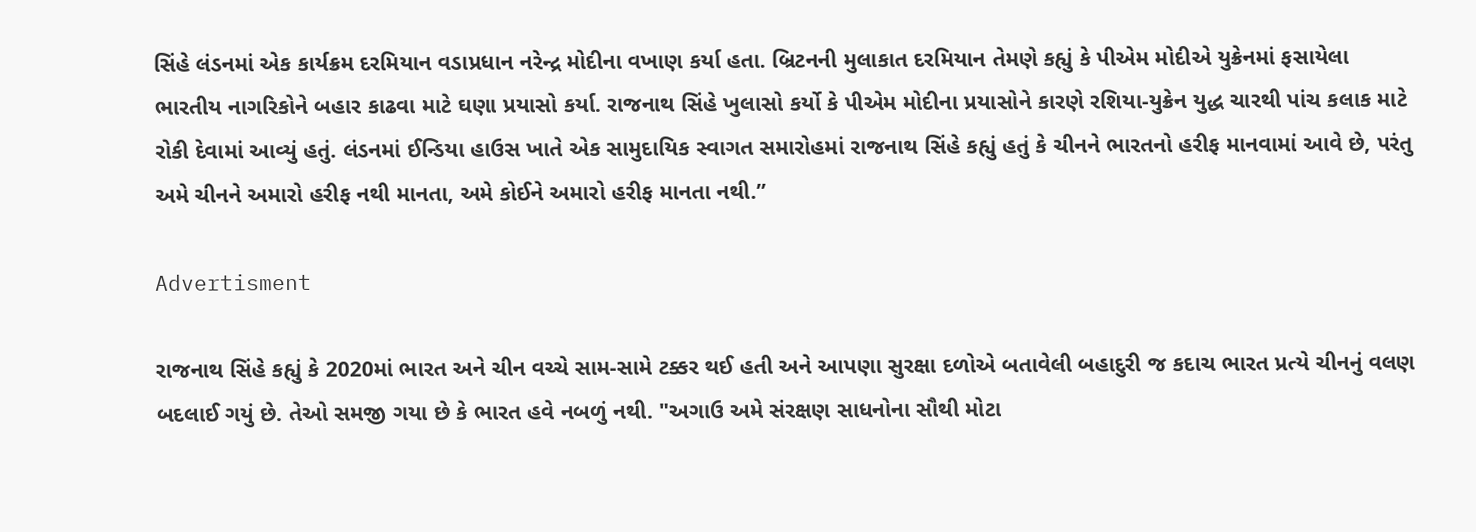સિંહે લંડનમાં એક કાર્યક્રમ દરમિયાન વડાપ્રધાન નરેન્દ્ર મોદીના વખાણ કર્યા હતા. બ્રિટનની મુલાકાત દરમિયાન તેમણે કહ્યું કે પીએમ મોદીએ યુક્રેનમાં ફસાયેલા ભારતીય નાગરિકોને બહાર કાઢવા માટે ઘણા પ્રયાસો કર્યા. રાજનાથ સિંહે ખુલાસો કર્યો કે પીએમ મોદીના પ્રયાસોને કારણે રશિયા-યુક્રેન યુદ્ધ ચારથી પાંચ કલાક માટે રોકી દેવામાં આવ્યું હતું. લંડનમાં ઈન્ડિયા હાઉસ ખાતે એક સામુદાયિક સ્વાગત સમારોહમાં રાજનાથ સિંહે કહ્યું હતું કે ચીનને ભારતનો હરીફ માનવામાં આવે છે, પરંતુ અમે ચીનને અમારો હરીફ નથી માનતા, અમે કોઈને અમારો હરીફ માનતા નથી.”

Advertisment

રાજનાથ સિંહે કહ્યું કે 2020માં ભારત અને ચીન વચ્ચે સામ-સામે ટક્કર થઈ હતી અને આપણા સુરક્ષા દળોએ બતાવેલી બહાદુરી જ કદાચ ભારત પ્રત્યે ચીનનું વલણ બદલાઈ ગયું છે. તેઓ સમજી ગયા છે કે ભારત હવે નબળું નથી. "અગાઉ અમે સંરક્ષણ સાધનોના સૌથી મોટા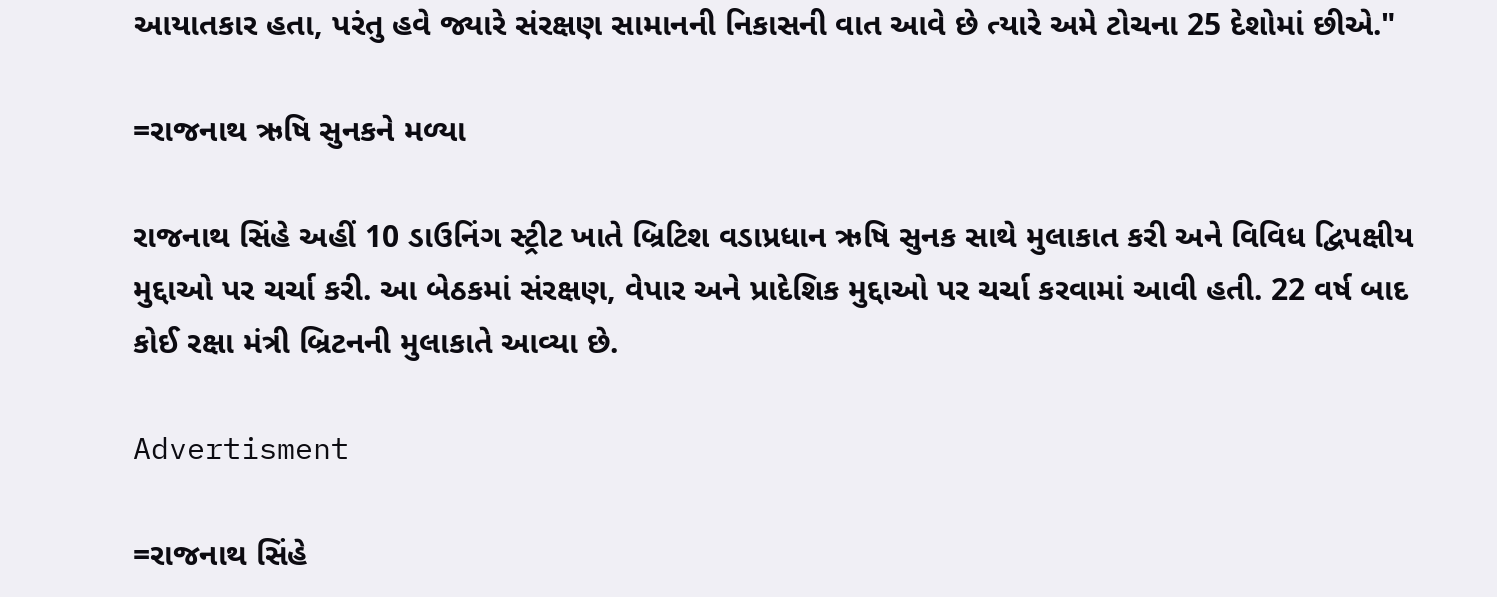આયાતકાર હતા, પરંતુ હવે જ્યારે સંરક્ષણ સામાનની નિકાસની વાત આવે છે ત્યારે અમે ટોચના 25 દેશોમાં છીએ."

=રાજનાથ ઋષિ સુનકને મળ્યા

રાજનાથ સિંહે અહીં 10 ડાઉનિંગ સ્ટ્રીટ ખાતે બ્રિટિશ વડાપ્રધાન ઋષિ સુનક સાથે મુલાકાત કરી અને વિવિધ દ્વિપક્ષીય મુદ્દાઓ પર ચર્ચા કરી. આ બેઠકમાં સંરક્ષણ, વેપાર અને પ્રાદેશિક મુદ્દાઓ પર ચર્ચા કરવામાં આવી હતી. 22 વર્ષ બાદ કોઈ રક્ષા મંત્રી બ્રિટનની મુલાકાતે આવ્યા છે.

Advertisment

=રાજનાથ સિંહે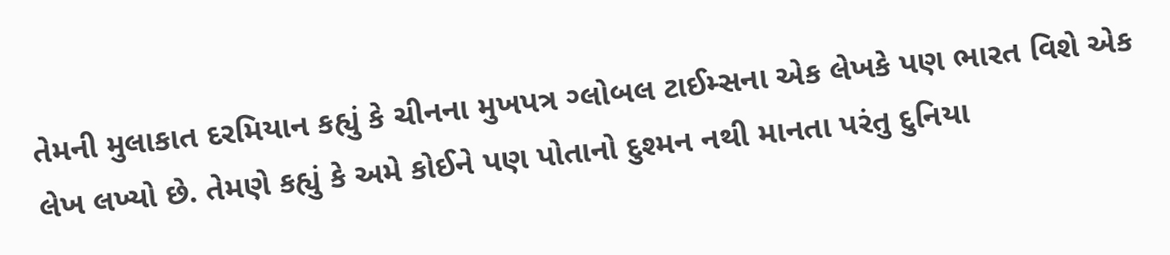તેમની મુલાકાત દરમિયાન કહ્યું કે ચીનના મુખપત્ર ગ્લોબલ ટાઈમ્સના એક લેખકે પણ ભારત વિશે એક લેખ લખ્યો છે. તેમણે કહ્યું કે અમે કોઈને પણ પોતાનો દુશ્મન નથી માનતા પરંતુ દુનિયા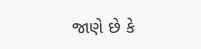જાણે છે કે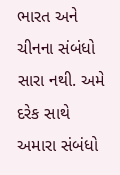ભારત અને ચીનના સંબંધો સારા નથી. અમે દરેક સાથે અમારા સંબંધો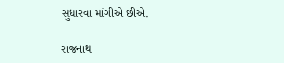સુધારવા માંગીએ છીએ.

રાજનાથ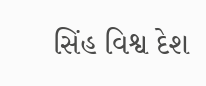સિંહ વિશ્વ દેશ